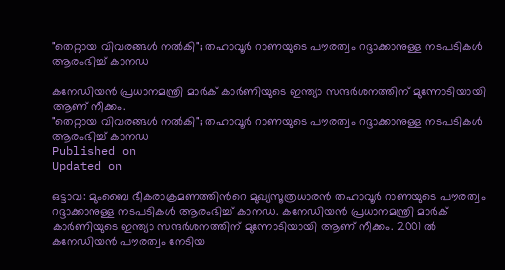"തെറ്റായ വിവരങ്ങള്‍ നല്‍കി"; തഹാവൂര്‍ റാണയുടെ പൗരത്വം റദ്ദാക്കാനുള്ള നടപടികള്‍ ആരംഭിച്ച് കാനഡ

കനേഡിയന്‍ പ്രധാനമന്ത്രി മാര്‍ക് കാര്‍ണിയുടെ ഇന്ത്യാ സന്ദര്‍ശനത്തിന് മുന്നോടിയായി ആണ് നീക്കം.
"തെറ്റായ വിവരങ്ങള്‍ നല്‍കി"; തഹാവൂര്‍ റാണയുടെ പൗരത്വം റദ്ദാക്കാനുള്ള നടപടികള്‍ ആരംഭിച്ച് കാനഡ
Published on
Updated on

ഒട്ടാവ: മുംബൈ ഭീകരാക്രമണത്തിന്‍റെ മുഖ്യസൂത്രധാരന്‍ തഹാവൂര്‍ റാണയുടെ പൗരത്വം റദ്ദാക്കാനുള്ള നടപടികള്‍ ആരംഭിച്ച് കാനഡ. കനേഡിയന്‍ പ്രധാനമന്ത്രി മാര്‍ക് കാര്‍ണിയുടെ ഇന്ത്യാ സന്ദര്‍ശനത്തിന് മുന്നോടിയായി ആണ് നീക്കം. 2001 ല്‍ കനേഡിയന്‍ പൗരത്വം നേടിയ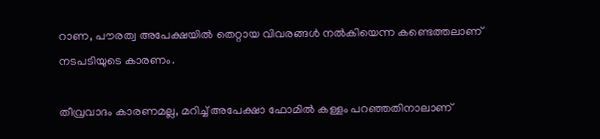റാണ, പൗരത്വ അപേക്ഷയില്‍ തെറ്റായ വിവരങ്ങള്‍ നല്‍കിയെന്ന കണ്ടെത്തലാണ് നടപടിയുടെ കാരണം.

തീവ്രവാദം കാരണമല്ല, മറിച്ച് അപേക്ഷാ ഫോമിൽ കള്ളം പറഞ്ഞതിനാലാണ്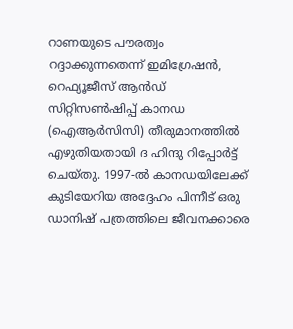റാണയുടെ പൗരത്വം റദ്ദാക്കുന്നതെന്ന് ഇമിഗ്രേഷൻ, റെഫ്യൂജീസ് ആൻഡ് സിറ്റിസൺഷിപ്പ് കാനഡ (ഐആർസിസി) തീരുമാനത്തിൽ എഴുതിയതായി ദ ഹിന്ദു റിപ്പോർട്ട് ചെയ്തു. 1997-ൽ കാനഡയിലേക്ക് കുടിയേറിയ അദ്ദേഹം പിന്നീട് ഒരു ഡാനിഷ് പത്രത്തിലെ ജീവനക്കാരെ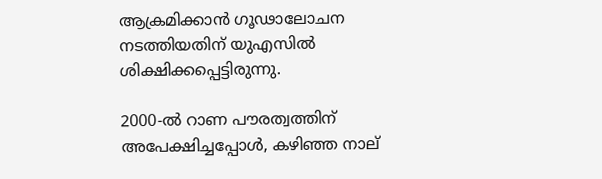ആക്രമിക്കാൻ ഗൂഢാലോചന നടത്തിയതിന് യുഎസിൽ ശിക്ഷിക്കപ്പെട്ടിരുന്നു.

2000-ൽ റാണ പൗരത്വത്തിന് അപേക്ഷിച്ചപ്പോൾ, കഴിഞ്ഞ നാല്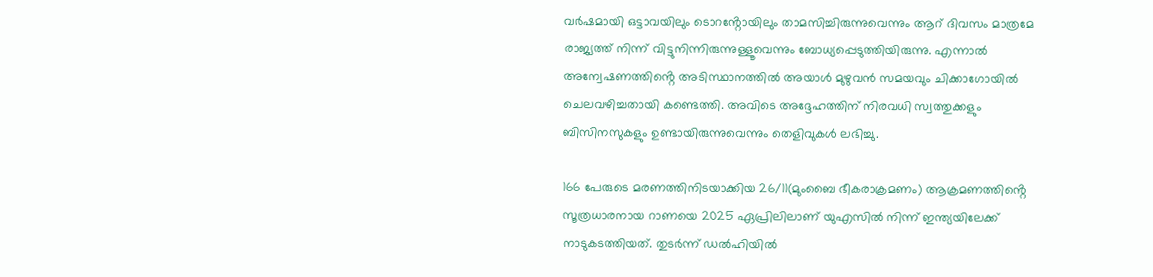വർഷമായി ഒട്ടാവയിലും ടൊറൻ്റോയിലും താമസിച്ചിരുന്നുവെന്നും ആറ് ദിവസം മാത്രമേ രാജ്യത്ത് നിന്ന് വിട്ടുനിന്നിരുന്നുള്ളൂവെന്നും ബോധ്യപ്പെടുത്തിയിരുന്നു. എന്നാൽ അന്വേഷണത്തിൻ്റെ അടിസ്ഥാനത്തിൽ അയാൾ മുഴുവൻ സമയവും ചിക്കാഗോയിൽ ചെലവഴിച്ചതായി കണ്ടെത്തി. അവിടെ അദ്ദേഹത്തിന് നിരവധി സ്വത്തുക്കളും ബിസിനസുകളും ഉണ്ടായിരുന്നുവെന്നും തെളിവുകൾ ലഭിച്ചു.

166 പേരുടെ മരണത്തിനിടയാക്കിയ 26/11(മുംബൈ ഭീകരാക്രമണം) ആക്രമണത്തിൻ്റെ സൂത്രധാരനായ റാണയെ 2025 ഏപ്രിലിലാണ് യുഎസിൽ നിന്ന് ഇന്ത്യയിലേക്ക് നാടുകടത്തിയത്. തുടർന്ന് ഡൽഹിയിൽ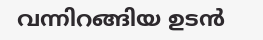വന്നിറങ്ങിയ ഉടൻ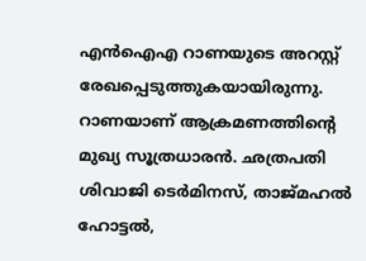എൻഐഎ റാണയുടെ അറസ്റ്റ് രേഖപ്പെടുത്തുകയായിരുന്നു. റാണയാണ് ആക്രമണത്തിൻ്റെ മുഖ്യ സൂത്രധാരൻ. ഛത്രപതി ശിവാജി ടെര്‍മിനസ്, താജ്മഹല്‍ ഹോട്ടല്‍,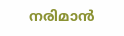നരിമാന്‍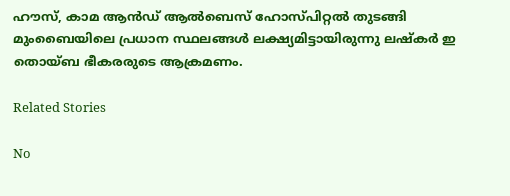ഹൗസ്, കാമ ആന്‍ഡ് ആല്‍ബെസ് ഹോസ്പിറ്റല്‍ തുടങ്ങി മുംബൈയിലെ പ്രധാന സ്ഥലങ്ങള്‍ ലക്ഷ്യമിട്ടായിരുന്നു ലഷ്‌കര്‍ ഇ തൊയ്ബ ഭീകരരുടെ ആക്രമണം.

Related Stories

No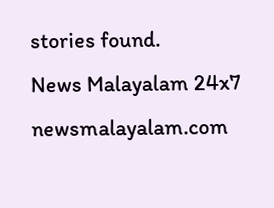stories found.
News Malayalam 24x7
newsmalayalam.com